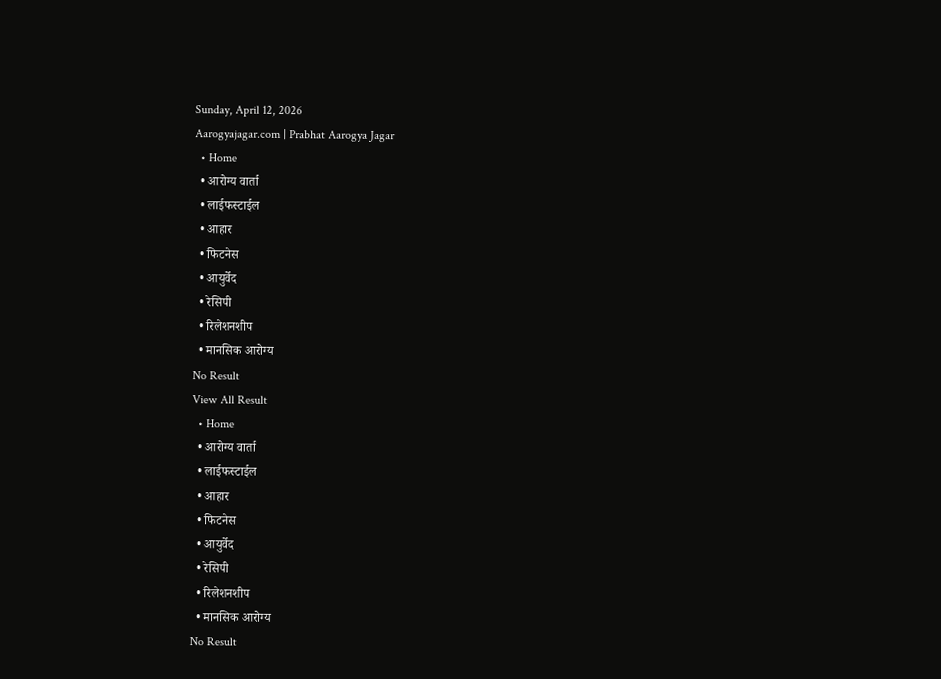Sunday, April 12, 2026
Aarogyajagar.com | Prabhat Aarogya Jagar
  • Home
  • आरोग्य वार्ता
  • लाईफस्टाईल
  • आहार
  • फिटनेस
  • आयुर्वेद
  • रेसिपी
  • रिलेशनशीप
  • मानसिक आरोग्य
No Result
View All Result
  • Home
  • आरोग्य वार्ता
  • लाईफस्टाईल
  • आहार
  • फिटनेस
  • आयुर्वेद
  • रेसिपी
  • रिलेशनशीप
  • मानसिक आरोग्य
No Result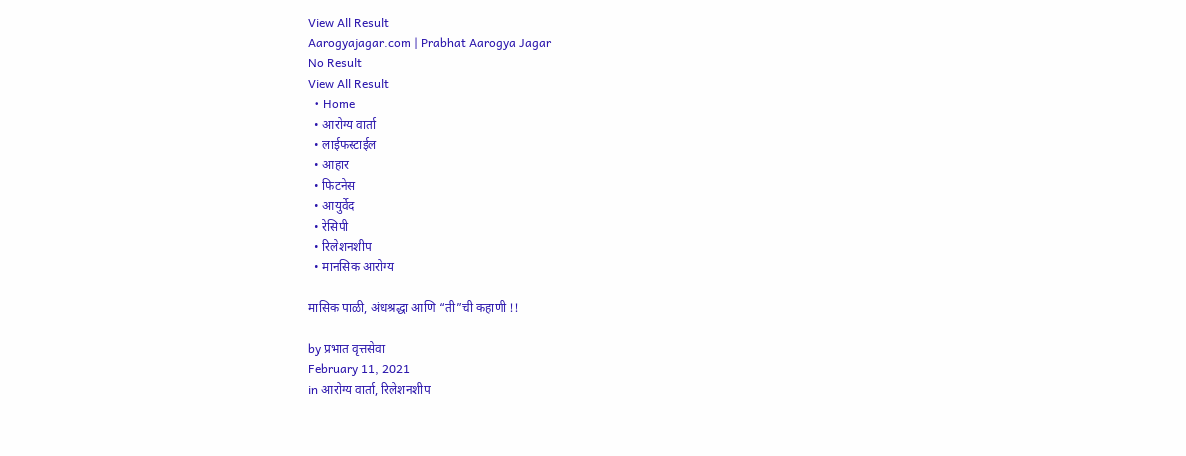View All Result
Aarogyajagar.com | Prabhat Aarogya Jagar
No Result
View All Result
  • Home
  • आरोग्य वार्ता
  • लाईफस्टाईल
  • आहार
  • फिटनेस
  • आयुर्वेद
  • रेसिपी
  • रिलेशनशीप
  • मानसिक आरोग्य

मासिक पाळी, अंधश्रद्धा आणि “ती”ची कहाणी !!

by प्रभात वृत्तसेवा
February 11, 2021
in आरोग्य वार्ता, रिलेशनशीप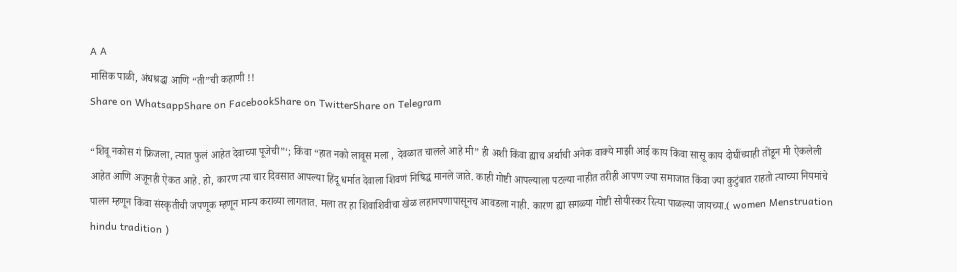A A
मासिक पाळी, अंधश्रद्धा आणि “ती”ची कहाणी !!
Share on WhatsappShare on FacebookShare on TwitterShare on Telegram

“शिवू नकोस गं फ्रिजला, त्यात फुलं आहेत देवाच्या पूजेची”‘; किंवा “हात नको लावूस मला , देवळात चालले आहे मी” ही अशी किंवा ह्याच अर्थाची अनेक वाक्‍ये माझी आई काय किंवा सासू काय दोघींच्याही तोंडून मी ऐकलेली आहेत आणि अजूनही ऐकत आहे. हो, कारण त्या चार दिवसात आपल्या हिंदू धर्मात देवाला शिवणं निषिद्ध मानले जाते. काही गोष्टी आपल्याला पटल्या नाहीत तरीही आपण ज्या समाजात किंवा ज्या कुटुंबात राहतो त्याच्या नियमांचे पालन म्हणून किंवा संस्कृतीची जपणूक म्हणून मान्य कराव्या लागतात. मला तर हा शिवाशिवीचा खेळ लहानपणापासूनच आवडला नाही. कारण ह्या सगळ्या गोष्टी सोयीस्कर रित्या पाळल्या जायच्या.( women Menstruation hindu tradition )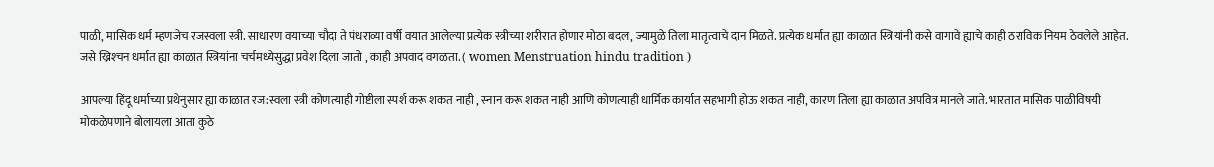पाळी, मासिक धर्म म्हणजेच रजस्वला स्त्री. साधारण वयाच्या चौदा ते पंधराव्या वर्षी वयात आलेल्या प्रत्येक स्त्रीच्या शरीरात होणार मोठा बदल, ज्यामुळे तिला मातृत्वाचे दान मिळते. प्रत्येक धर्मात ह्या काळात स्त्रियांनी कसे वागावे ह्याचे काही ठराविक नियम ठेवलेले आहेत. जसे ख्रिश्‍चन धर्मात ह्या काळात स्त्रियांना चर्चमध्येसुद्धा प्रवेश दिला जातो , काही अपवाद वगळता. ( women Menstruation hindu tradition )

आपल्या हिंदू धर्माच्या प्रथेनुसार ह्या काळात रज:स्वला स्त्री कोणत्याही गोष्टीला स्पर्श करू शकत नाही , स्नान करू शकत नाही आणि कोणत्याही धार्मिक कार्यात सहभागी होऊ शकत नाही, कारण तिला ह्या काळात अपवित्र मानले जाते. भारतात मासिक पाळीविषयी मोकळेपणाने बोलायला आता कुठे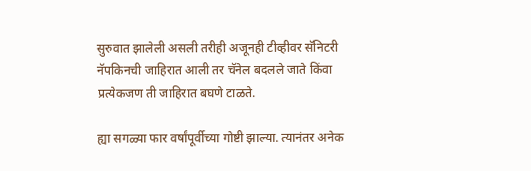सुरुवात झालेली असली तरीही अजूनही टीव्हीवर सॅनिटरी नॅपकिनची जाहिरात आली तर चॅनेल बदलले जाते किंवा प्रत्येकजण ती जाहिरात बघणे टाळते.

ह्या सगळ्या फार वर्षांपूर्वीच्या गोष्टी झाल्या. त्यानंतर अनेक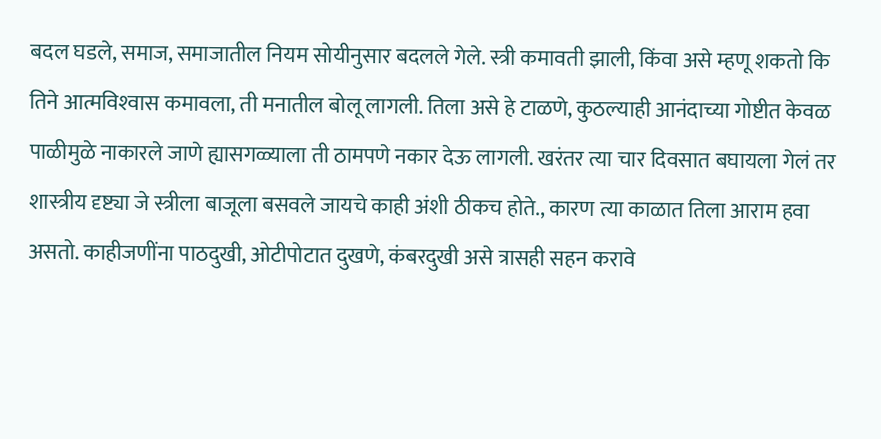बदल घडले, समाज, समाजातील नियम सोयीनुसार बदलले गेले. स्त्री कमावती झाली, किंवा असे म्हणू शकतो कि तिने आत्मविश्‍वास कमावला, ती मनातील बोलू लागली. तिला असे हे टाळणे, कुठल्याही आनंदाच्या गोष्टीत केवळ पाळीमुळे नाकारले जाणे ह्यासगळ्याला ती ठामपणे नकार देऊ लागली. खरंतर त्या चार दिवसात बघायला गेलं तर शास्त्रीय दृष्ट्या जे स्त्रीला बाजूला बसवले जायचे काही अंशी ठीकच होते., कारण त्या काळात तिला आराम हवा असतो. काहीजणींना पाठदुखी, ओटीपोटात दुखणे, कंबरदुखी असे त्रासही सहन करावे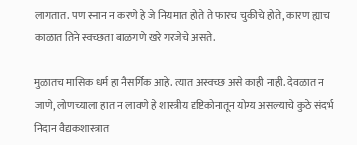लागतात. पण स्नान न करणे हे जे नियमात होते ते फारच चुकीचे होते, कारण ह्याच काळात तिने स्वच्छता बाळगणे खरे गरजेचे असते.

मुळातच मासिक धर्म हा नैसर्गिक आहे. त्यात अस्वच्छ असे काही नाही. देवळात न जाणे, लोणच्याला हात न लावणे हे शास्त्रीय दृष्टिकोनातून योग्य असल्याचे कुठे संदर्भ निदान वैद्यकशास्त्रात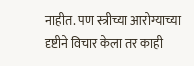नाहीत. पण स्त्रीच्या आरोग्याच्या दृष्टीने विचार केला तर काही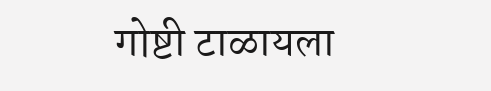गोष्टी टाळायला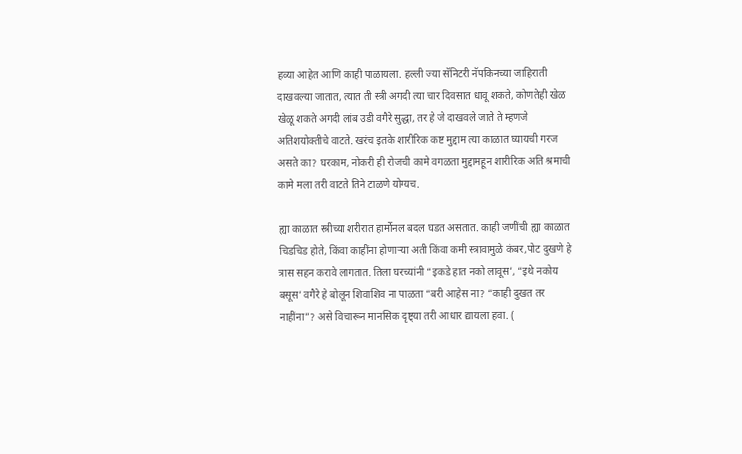हव्या आहेत आणि काही पाळायला. हल्ली ज्या सॅनिटरी नॅपकिनच्या जाहिराती दाखवल्या जातात, त्यात ती स्त्री अगदी त्या चार दिवसात धावू शकते, कोणतेही खेळ खेळू शकते अगदी लांब उडी वगैरे सुद्धा, तर हे जे दाखवले जाते ते म्हणजे अतिशयोक्तीचे वाटते. खरंच इतके शारीरिक कष्ट मुद्दाम त्या काळात घ्यायची गरज असते का? घरकाम, नोकरी ही रोजची कामे वगळता मुद्दामहून शारीरिक अति श्रमाची कामे मला तरी वाटते तिने टाळणे योग्यच.

ह्या काळात स्त्रीच्या शरीरात हार्मोनल बदल घडत असतात. काही जणींची ह्या काळात चिडचिड होते, किंवा काहींना होणाऱ्या अती किंवा कमी स्त्रावामुळे कंबर,पोट दुखणे हे त्रास सहन करावे लागतात. तिला घरच्यांनी “इकडे हात नको लावूस’, “इथे नकोय बसूस’ वगैरे हे बोलून शिवाशिव ना पाळता “बरी आहेस ना? “काही दुखत तर नाहींना”? असे विचारून मानसिक दृष्ट्या तरी आधार द्यायला हवा. (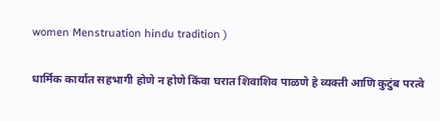women Menstruation hindu tradition )

धार्मिक कार्यात सहभागी होणे न होणे किंवा घरात शिवाशिव पाळणे हे व्यक्ती आणि कुटुंब परत्वे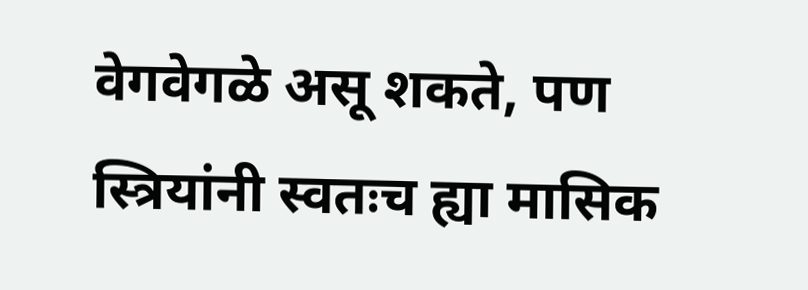वेगवेगळे असू शकते, पण स्त्रियांनी स्वतःच ह्या मासिक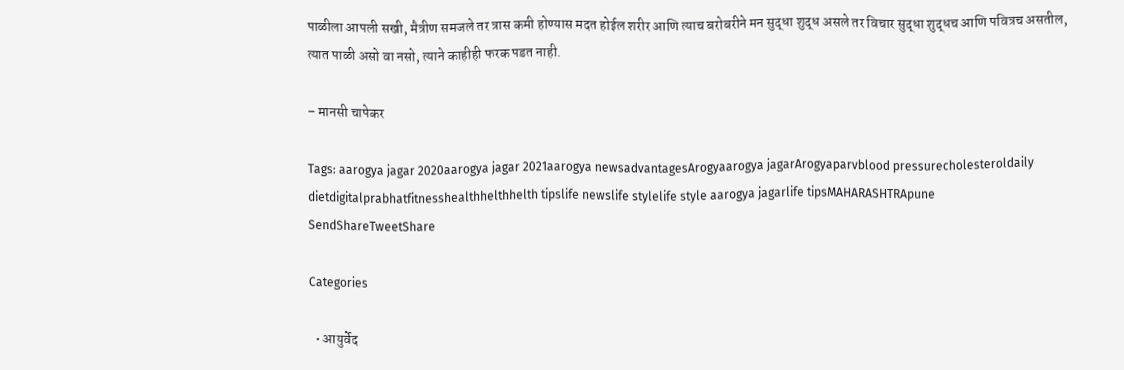पाळीला आपली सखी, मैत्रीण समजले तर त्रास कमी होण्यास मदत होईल शरीर आणि त्याच बरोबरीने मन सुद्धा शुद्ध असले तर विचार सुद्धा शुद्धच आणि पवित्रच असतील, त्यात पाळी असो वा नसो, त्याने काहीही फरक पडत नाही.

– मानसी चापेकर

Tags: aarogya jagar 2020aarogya jagar 2021aarogya newsadvantagesArogyaarogya jagarArogyaparvblood pressurecholesteroldaily dietdigitalprabhatfitnesshealthhelthhelth tipslife newslife stylelife style aarogya jagarlife tipsMAHARASHTRApune
SendShareTweetShare

Categories

  • आयुर्वेद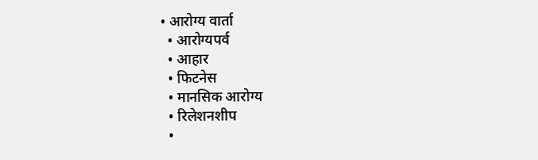• आरोग्य वार्ता
  • आरोग्यपर्व
  • आहार
  • फिटनेस
  • मानसिक आरोग्य
  • रिलेशनशीप
  •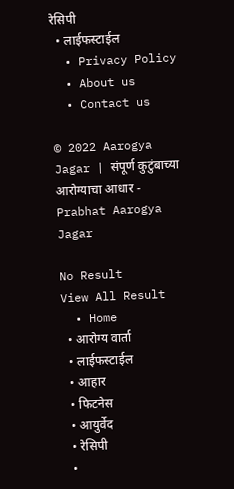रेसिपी
  • लाईफस्टाईल
  • Privacy Policy
  • About us
  • Contact us

© 2022 Aarogya Jagar | संपूर्ण कुटुंबाच्या आरोग्याचा आधार - Prabhat Aarogya Jagar

No Result
View All Result
  • Home
  • आरोग्य वार्ता
  • लाईफस्टाईल
  • आहार
  • फिटनेस
  • आयुर्वेद
  • रेसिपी
  •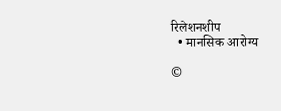रिलेशनशीप
  • मानसिक आरोग्य

©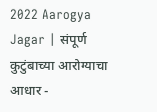2022 Aarogya Jagar | संपूर्ण कुटुंबाच्या आरोग्याचा आधार -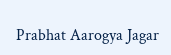Prabhat Aarogya Jagar